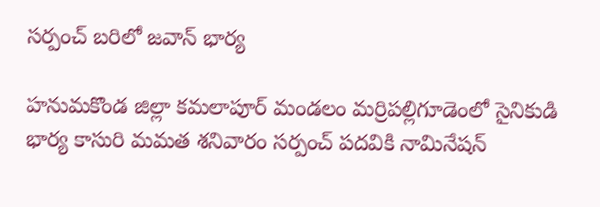సర్పంచ్ బరిలో జవాన్ భార్య

హనుమకొండ జిల్లా కమలాపూర్ మండలం మర్రిపల్లిగూడెంలో సైనికుడి భార్య కాసురి మమత శనివారం సర్పంచ్ పదవికి నామినేషన్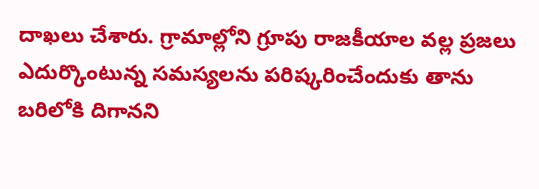దాఖలు చేశారు. గ్రామాల్లోని గ్రూపు రాజకీయాల వల్ల ప్రజలు ఎదుర్కొంటున్న సమస్యలను పరిష్కరించేందుకు తాను బరిలోకి దిగానని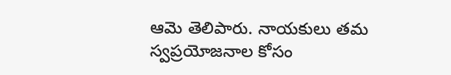ఆమె తెలిపారు. నాయకులు తమ స్వప్రయోజనాల కోసం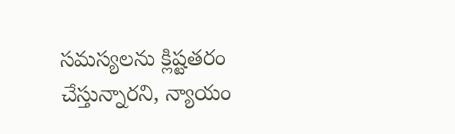సమస్యలను క్లిష్టతరం చేస్తున్నారని, న్యాయం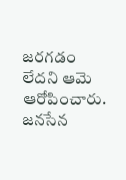జరగడం లేదని ఆమె ఆరోపించారు. జనసేన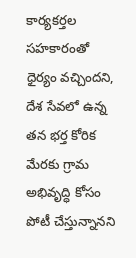కార్యకర్తల సహకారంతో ధైర్యం వచ్చిందని, దేశ సేవలో ఉన్న తన భర్త కోరిక మేరకు గ్రామ అభివృద్ధి కోసం పోటీ చేస్తున్నానని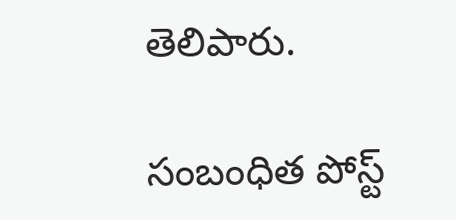తెలిపారు.

సంబంధిత పోస్ట్